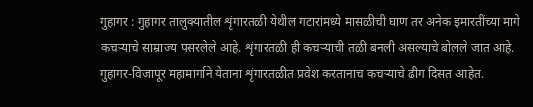गुहागर : गुहागर तालुक्यातील शृंगारतळी येथील गटारांमध्ये मासळीची घाण तर अनेक इमारतींच्या मागे कचऱ्याचे साम्राज्य पसरलेले आहे. शृंगारतळी ही कचऱ्याची तळी बनली असल्याचे बोलले जात आहे. गुहागर-विजापूर महामार्गाने येताना शृंगारतळीत प्रवेश करतानाच कचऱ्याचे ढीग दिसत आहेत.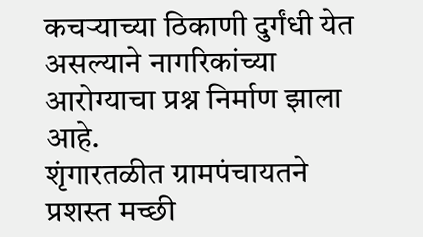कचऱ्याच्या ठिकाणी दुर्गंधी येत असल्याने नागरिकांच्या आरोग्याचा प्रश्न निर्माण झाला आहे.
शृंगारतळीत ग्रामपंचायतने प्रशस्त मच्छी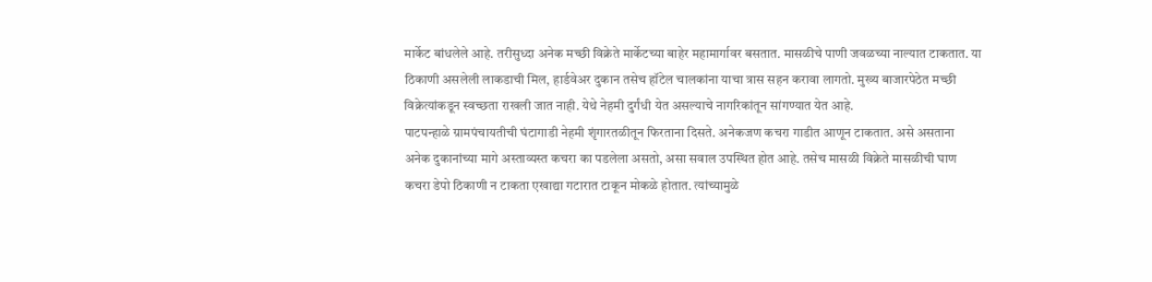मार्केट बांधलेले आहे. तरीसुध्दा अनेक मच्छी विक्रेते मार्केटच्या बाहेर महामार्गावर बसतात. मासळीचे पाणी जवळच्या नाल्यात टाकतात. या ठिकाणी असलेली लाकडाची मिल, हार्डवेअर दुकान तसेच हॉटेल चालकांना याचा त्रास सहन करावा लागतो. मुख्य बाजारपेठेत मच्छी विक्रेत्यांकडून स्वच्छता राखली जात नाही. येथे नेहमी दुर्गंधी येत असल्याचे नागरिकांतून सांगण्यात येत आहे.
पाटपन्हाळे ग्रामपंचायतीची घंटागाडी नेहमी शृंगारतळीतून फिरताना दिसते. अनेकजण कचरा गाडीत आणून टाकतात. असे असताना अनेक दुकानांच्या मागे अस्ताव्यस्त कचरा का पडलेला असतो, असा सवाल उपस्थित होत आहे. तसेच मासळी विक्रेते मासळीची घाण कचरा डेपो ठिकाणी न टाकता एखाद्या गटारात टाकून मोकळे होतात. त्यांच्यामुळे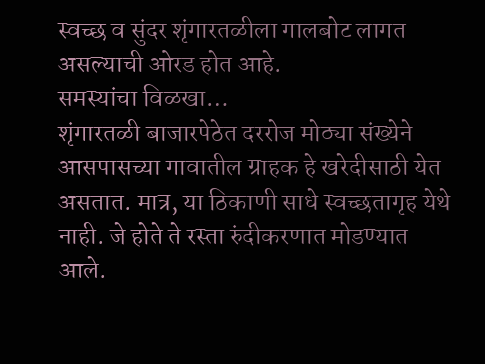स्वच्छ व सुंदर शृंगारतळीला गालबोट लागत असल्याची ओरड होत आहे.
समस्यांचा विळखा…
शृंगारतळी बाजारपेठेत दररोज मोठ्या संख्येने आसपासच्या गावातील ग्राहक हे खरेदीसाठी येत असतात. मात्र, या ठिकाणी साधे स्वच्छतागृह येथे नाही. जे होते ते रस्ता रुंदीकरणात मोडण्यात आले.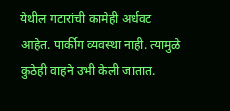येथील गटारांची कामेही अर्धवट आहेत. पार्कीग व्यवस्था नाही. त्यामुळे कुठेही वाहने उभी केली जातात.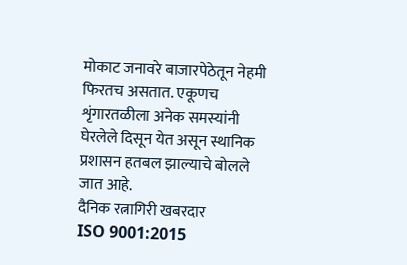मोकाट जनावरे बाजारपेठेतून नेहमी फिरतच असतात. एकूणच शृंगारतळीला अनेक समस्यांनी घेरलेले दिसून येत असून स्थानिक प्रशासन हतबल झाल्याचे बोलले जात आहे.
दैनिक रत्नागिरी खबरदार
ISO 9001:2015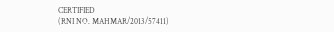CERTIFIED
(RNI NO. MAHMAR/2013/57411)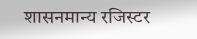शासनमान्य रजिस्टर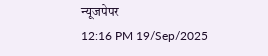न्यूजपेपर
12:16 PM 19/Sep/2025